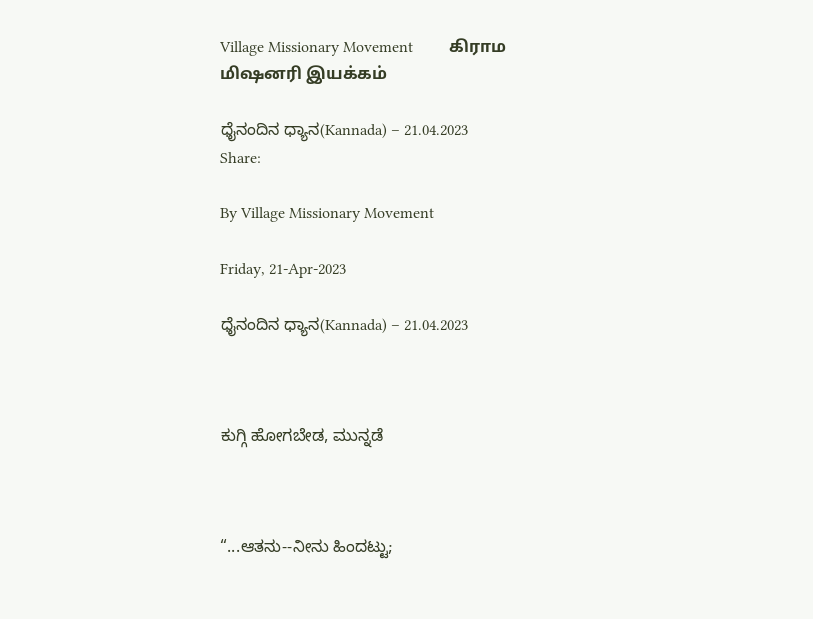Village Missionary Movement         கிராம மிஷனரி இயக்கம்

ಧೈನಂದಿನ ಧ್ಯಾನ(Kannada) – 21.04.2023
Share:

By Village Missionary Movement

Friday, 21-Apr-2023

ಧೈನಂದಿನ ಧ್ಯಾನ(Kannada) – 21.04.2023



ಕುಗ್ಗಿ ಹೋಗಬೇಡ, ಮುನ್ನಡೆ



“...ಆತನು--ನೀನು ಹಿಂದಟ್ಟು;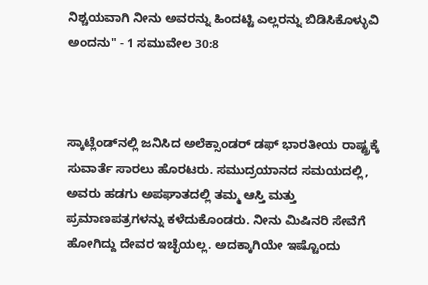ನಿಶ್ಚಯವಾಗಿ ನೀನು ಅವರನ್ನು ಹಿಂದಟ್ಟಿ ಎಲ್ಲರನ್ನು ಬಿಡಿಸಿಕೊಳ್ಳುವಿ ಅಂದನು" - 1 ಸಮುವೇಲ 30:8



ಸ್ಕಾಟ್ಲೆಂಡ್‌ನಲ್ಲಿ ಜನಿಸಿದ ಅಲೆಕ್ಸಾಂಡರ್ ಡಫ್ ಭಾರತೀಯ ರಾಷ್ಟ್ರಕ್ಕೆ ಸುವಾರ್ತೆ ಸಾರಲು ಹೊರಟರು. ಸಮುದ್ರಯಾನದ ಸಮಯದಲ್ಲಿ, ಅವರು ಹಡಗು ಅಪಘಾತದಲ್ಲಿ ತಮ್ಮ ಆಸ್ತಿ ಮತ್ತು ಪ್ರಮಾಣಪತ್ರಗಳನ್ನು ಕಳೆದುಕೊಂಡರು. ನೀನು ಮಿಷಿನರಿ ಸೇವೆಗೆ ಹೋಗಿದ್ದು ದೇವರ ಇಚ್ಛೆಯಲ್ಲ. ಅದಕ್ಕಾಗಿಯೇ ಇಷ್ಟೊಂದು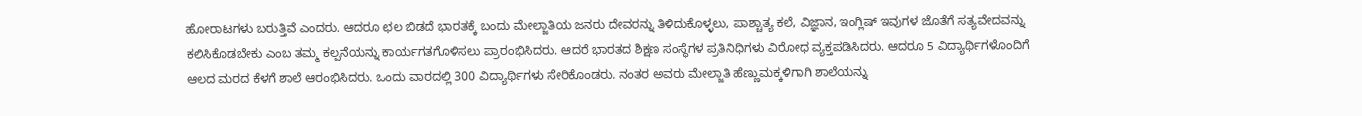ಹೋರಾಟಗಳು ಬರುತ್ತಿವೆ ಎಂದರು. ಆದರೂ ಛಲ ಬಿಡದೆ ಭಾರತಕ್ಕೆ ಬಂದು ಮೇಲ್ಜಾತಿಯ ಜನರು ದೇವರನ್ನು ತಿಳಿದುಕೊಳ್ಳಲು, ಪಾಶ್ಚಾತ್ಯ ಕಲೆ, ವಿಜ್ಞಾನ, ಇಂಗ್ಲಿಷ್ ಇವುಗಳ ಜೊತೆಗೆ ಸತ್ಯವೇದವನ್ನು ಕಲಿಸಿಕೊಡಬೇಕು ಎಂಬ ತಮ್ಮ ಕಲ್ಪನೆಯನ್ನು ಕಾರ್ಯಗತಗೊಳಿಸಲು ಪ್ರಾರಂಭಿಸಿದರು. ಆದರೆ ಭಾರತದ ಶಿಕ್ಷಣ ಸಂಸ್ಥೆಗಳ ಪ್ರತಿನಿಧಿಗಳು ವಿರೋಧ ವ್ಯಕ್ತಪಡಿಸಿದರು. ಆದರೂ 5 ವಿದ್ಯಾರ್ಥಿಗಳೊಂದಿಗೆ ಆಲದ ಮರದ ಕೆಳಗೆ ಶಾಲೆ ಆರಂಭಿಸಿದರು. ಒಂದು ವಾರದಲ್ಲಿ 300 ವಿದ್ಯಾರ್ಥಿಗಳು ಸೇರಿಕೊಂಡರು. ನಂತರ ಅವರು ಮೇಲ್ಜಾತಿ ಹೆಣ್ಣುಮಕ್ಕಳಿಗಾಗಿ ಶಾಲೆಯನ್ನು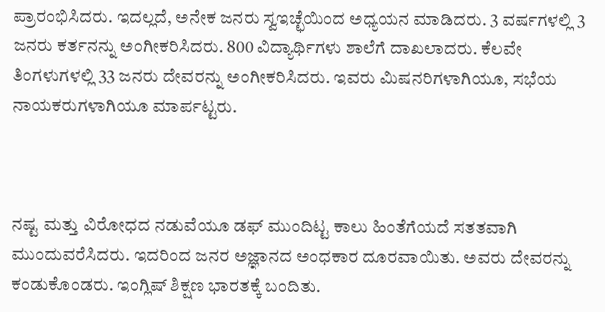ಪ್ರಾರಂಭಿಸಿದರು. ಇದಲ್ಲದೆ, ಅನೇಕ ಜನರು ಸ್ವಇಚ್ಛೆಯಿಂದ ಅಧ್ಯಯನ ಮಾಡಿದರು. 3 ವರ್ಷಗಳಲ್ಲಿ 3 ಜನರು ಕರ್ತನನ್ನು ಅಂಗೀಕರಿಸಿದರು. 800 ವಿದ್ಯಾರ್ಥಿಗಳು ಶಾಲೆಗೆ ದಾಖಲಾದರು. ಕೆಲವೇ ತಿಂಗಳುಗಳಲ್ಲಿ 33 ಜನರು ದೇವರನ್ನು ಅಂಗೀಕರಿಸಿದರು. ಇವರು ಮಿಷನರಿಗಳಾಗಿಯೂ, ಸಭೆಯ ನಾಯಕರುಗಳಾಗಿಯೂ ಮಾರ್ಪಟ್ಟರು.



ನಷ್ಟ ಮತ್ತು ವಿರೋಧದ ನಡುವೆಯೂ ಡಫ್ ಮುಂದಿಟ್ಟ ಕಾಲು ಹಿಂತೆಗೆಯದೆ ಸತತವಾಗಿ ಮುಂದುವರೆಸಿದರು. ಇದರಿಂದ ಜನರ ಅಜ್ಞಾನದ ಅಂಧಕಾರ ದೂರವಾಯಿತು. ಅವರು ದೇವರನ್ನು ಕಂಡುಕೊಂಡರು. ಇಂಗ್ಲಿಷ್ ಶಿಕ್ಷಣ ಭಾರತಕ್ಕೆ ಬಂದಿತು.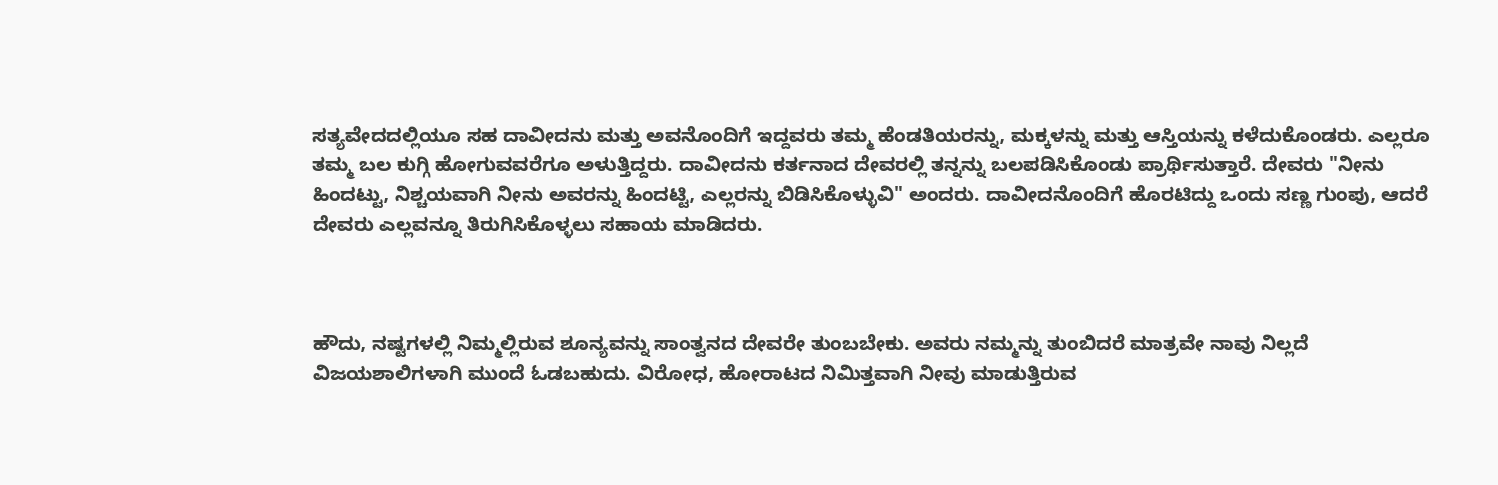ಸತ್ಯವೇದದಲ್ಲಿಯೂ ಸಹ ದಾವೀದನು ಮತ್ತು ಅವನೊಂದಿಗೆ ಇದ್ದವರು ತಮ್ಮ ಹೆಂಡತಿಯರನ್ನು, ಮಕ್ಕಳನ್ನು ಮತ್ತು ಆಸ್ತಿಯನ್ನು ಕಳೆದುಕೊಂಡರು. ಎಲ್ಲರೂ ತಮ್ಮ ಬಲ ಕುಗ್ಗಿ ಹೋಗುವವರೆಗೂ ಅಳುತ್ತಿದ್ದರು. ದಾವೀದನು ಕರ್ತನಾದ ದೇವರಲ್ಲಿ ತನ್ನನ್ನು ಬಲಪಡಿಸಿಕೊಂಡು ಪ್ರಾರ್ಥಿಸುತ್ತಾರೆ. ದೇವರು "ನೀನು ಹಿಂದಟ್ಟು, ನಿಶ್ಚಯವಾಗಿ ನೀನು ಅವರನ್ನು ಹಿಂದಟ್ಟಿ, ಎಲ್ಲರನ್ನು ಬಿಡಿಸಿಕೊಳ್ಳುವಿ" ಅಂದರು. ದಾವೀದನೊಂದಿಗೆ ಹೊರಟಿದ್ದು ಒಂದು ಸಣ್ಣ ಗುಂಪು, ಆದರೆ ದೇವರು ಎಲ್ಲವನ್ನೂ ತಿರುಗಿಸಿಕೊಳ್ಳಲು ಸಹಾಯ ಮಾಡಿದರು.



ಹೌದು, ನಷ್ಟಗಳಲ್ಲಿ ನಿಮ್ಮಲ್ಲಿರುವ ಶೂನ್ಯವನ್ನು ಸಾಂತ್ವನದ ದೇವರೇ ತುಂಬಬೇಕು. ಅವರು ನಮ್ಮನ್ನು ತುಂಬಿದರೆ ಮಾತ್ರವೇ ನಾವು ನಿಲ್ಲದೆ ವಿಜಯಶಾಲಿಗಳಾಗಿ ಮುಂದೆ ಓಡಬಹುದು. ವಿರೋಧ, ಹೋರಾಟದ ನಿಮಿತ್ತವಾಗಿ ನೀವು ಮಾಡುತ್ತಿರುವ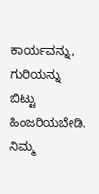ಕಾರ್ಯವನ್ನು, ಗುರಿಯನ್ನು ಬಿಟ್ಟು ಹಿಂಜರಿಯಬೇಡಿ. ನಿಮ್ಮ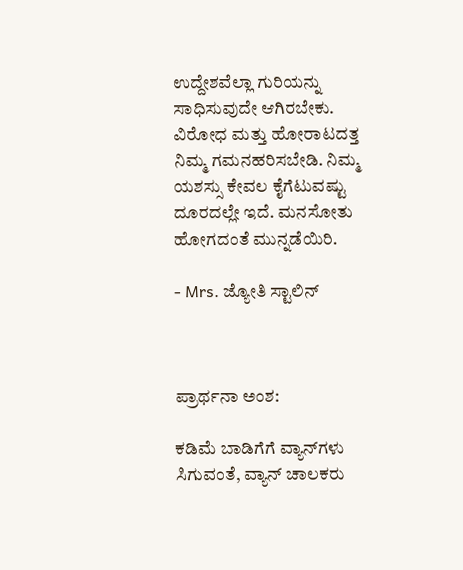ಉದ್ದೇಶವೆಲ್ಲಾ ಗುರಿಯನ್ನು ಸಾಧಿಸುವುದೇ ಆಗಿರಬೇಕು. ವಿರೋಧ ಮತ್ತು ಹೋರಾಟದತ್ತ ನಿಮ್ಮ ಗಮನಹರಿಸಬೇಡಿ. ನಿಮ್ಮ ಯಶಸ್ಸು ಕೇವಲ ಕೈಗೆಟುವಷ್ಟು ದೂರದಲ್ಲೇ ಇದೆ. ಮನಸೋತು ಹೋಗದಂತೆ ಮುನ್ನಡೆಯಿರಿ.

- Mrs. ಜ್ಯೋತಿ ಸ್ಟಾಲಿನ್



ಪ್ರಾರ್ಥನಾ ಅಂಶ:

ಕಡಿಮೆ ಬಾಡಿಗೆಗೆ ವ್ಯಾನ್‌ಗಳು ಸಿಗುವಂತೆ, ವ್ಯಾನ್ ಚಾಲಕರು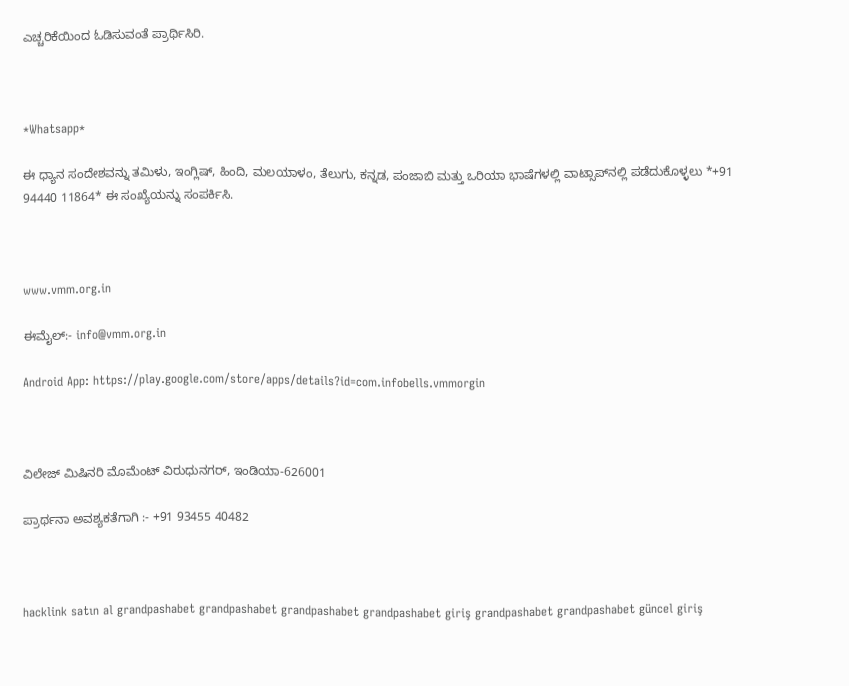ಎಚ್ಚರಿಕೆಯಿಂದ ಓಡಿಸುವಂತೆ ಪ್ರಾರ್ಥಿಸಿರಿ.



*Whatsapp*

ಈ ಧ್ಯಾನ ಸಂದೇಶವನ್ನು ತಮಿಳು, ಇಂಗ್ಲಿಷ್, ಹಿಂದಿ, ಮಲಯಾಳಂ, ತೆಲುಗು, ಕನ್ನಡ, ಪಂಜಾಬಿ ಮತ್ತು ಒರಿಯಾ ಭಾಷೆಗಳಲ್ಲಿ ವಾಟ್ಸಾಪ್‌ನಲ್ಲಿ ಪಡೆದುಕೊಳ್ಳಲು *+91 94440 11864* ಈ ಸಂಖ್ಯೆಯನ್ನು ಸಂಪರ್ಕಿಸಿ.



www.vmm.org.in

ಈಮೈಲ್:- info@vmm.org.in

Android App: https://play.google.com/store/apps/details?id=com.infobells.vmmorgin



ವಿಲೇಜ್ ಮಿಷಿನರಿ ಮೊಮೆಂಟ್ ವಿರುಧುನಗರ್, ಇಂಡಿಯಾ-626001

ಪ್ರಾರ್ಥನಾ ಅವಶ್ಯಕತೆಗಾಗಿ :- +91 93455 40482



hacklink satın al grandpashabet grandpashabet grandpashabet grandpashabet giriş grandpashabet grandpashabet güncel giriş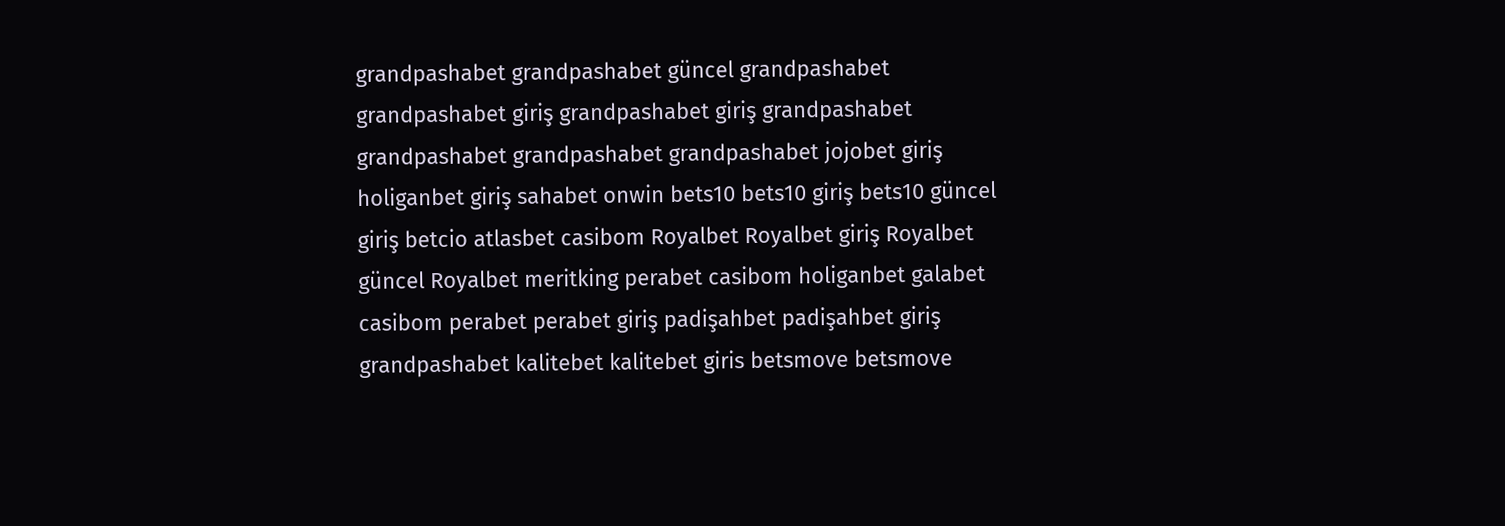grandpashabet grandpashabet güncel grandpashabet grandpashabet giriş grandpashabet giriş grandpashabet grandpashabet grandpashabet grandpashabet jojobet giriş holiganbet giriş sahabet onwin bets10 bets10 giriş bets10 güncel giriş betcio atlasbet casibom Royalbet Royalbet giriş Royalbet güncel Royalbet meritking perabet casibom holiganbet galabet casibom perabet perabet giriş padişahbet padişahbet giriş grandpashabet kalitebet kalitebet giris betsmove betsmove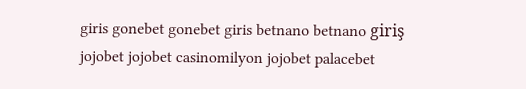giris gonebet gonebet giris betnano betnano giriş jojobet jojobet casinomilyon jojobet palacebet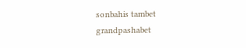sonbahis tambet grandpashabet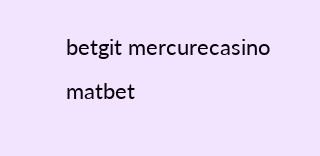betgit mercurecasino matbet